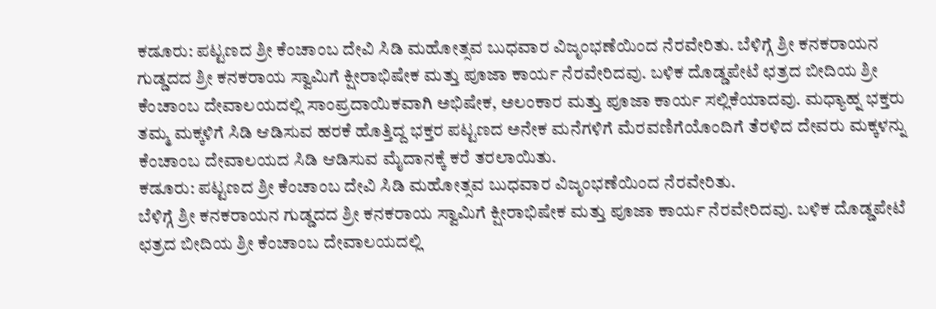ಕಡೂರು: ಪಟ್ಟಣದ ಶ್ರೀ ಕೆಂಚಾಂಬ ದೇವಿ ಸಿಡಿ ಮಹೋತ್ಸವ ಬುಧವಾರ ವಿಜೃಂಭಣೆಯಿಂದ ನೆರವೇರಿತು. ಬೆಳಿಗ್ಗೆ ಶ್ರೀ ಕನಕರಾಯನ ಗುಡ್ಡದದ ಶ್ರೀ ಕನಕರಾಯ ಸ್ವಾಮಿಗೆ ಕ್ಷೀರಾಭಿಷೇಕ ಮತ್ತು ಪೂಜಾ ಕಾರ್ಯ ನೆರವೇರಿದವು. ಬಳಿಕ ದೊಡ್ಡಪೇಟೆ ಛತ್ರದ ಬೀದಿಯ ಶ್ರೀ ಕೆಂಚಾಂಬ ದೇವಾಲಯದಲ್ಲಿ ಸಾಂಪ್ರದಾಯಿಕವಾಗಿ ಅಭಿಷೇಕ, ಅಲಂಕಾರ ಮತ್ತು ಪೂಜಾ ಕಾರ್ಯ ಸಲ್ಲಿಕೆಯಾದವು. ಮಧ್ಯಾಹ್ನ ಭಕ್ತರು ತಮ್ಮ ಮಕ್ಕಳಿಗೆ ಸಿಡಿ ಆಡಿಸುವ ಹರಕೆ ಹೊತ್ತಿದ್ದ ಭಕ್ತರ ಪಟ್ಟಣದ ಅನೇಕ ಮನೆಗಳಿಗೆ ಮೆರವಣಿಗೆಯೊಂದಿಗೆ ತೆರಳಿದ ದೇವರು ಮಕ್ಕಳನ್ನು ಕೆಂಚಾಂಬ ದೇವಾಲಯದ ಸಿಡಿ ಆಡಿಸುವ ಮೈದಾನಕ್ಕೆ ಕರೆ ತರಲಾಯಿತು.
ಕಡೂರು: ಪಟ್ಟಣದ ಶ್ರೀ ಕೆಂಚಾಂಬ ದೇವಿ ಸಿಡಿ ಮಹೋತ್ಸವ ಬುಧವಾರ ವಿಜೃಂಭಣೆಯಿಂದ ನೆರವೇರಿತು.
ಬೆಳಿಗ್ಗೆ ಶ್ರೀ ಕನಕರಾಯನ ಗುಡ್ಡದದ ಶ್ರೀ ಕನಕರಾಯ ಸ್ವಾಮಿಗೆ ಕ್ಷೀರಾಭಿಷೇಕ ಮತ್ತು ಪೂಜಾ ಕಾರ್ಯ ನೆರವೇರಿದವು. ಬಳಿಕ ದೊಡ್ಡಪೇಟೆ ಛತ್ರದ ಬೀದಿಯ ಶ್ರೀ ಕೆಂಚಾಂಬ ದೇವಾಲಯದಲ್ಲಿ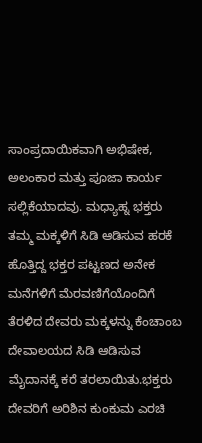ಸಾಂಪ್ರದಾಯಿಕವಾಗಿ ಅಭಿಷೇಕ, ಅಲಂಕಾರ ಮತ್ತು ಪೂಜಾ ಕಾರ್ಯ ಸಲ್ಲಿಕೆಯಾದವು. ಮಧ್ಯಾಹ್ನ ಭಕ್ತರು ತಮ್ಮ ಮಕ್ಕಳಿಗೆ ಸಿಡಿ ಆಡಿಸುವ ಹರಕೆ ಹೊತ್ತಿದ್ದ ಭಕ್ತರ ಪಟ್ಟಣದ ಅನೇಕ ಮನೆಗಳಿಗೆ ಮೆರವಣಿಗೆಯೊಂದಿಗೆ ತೆರಳಿದ ದೇವರು ಮಕ್ಕಳನ್ನು ಕೆಂಚಾಂಬ ದೇವಾಲಯದ ಸಿಡಿ ಆಡಿಸುವ ಮೈದಾನಕ್ಕೆ ಕರೆ ತರಲಾಯಿತು.ಭಕ್ತರು ದೇವರಿಗೆ ಅರಿಶಿನ ಕುಂಕುಮ ಎರಚಿ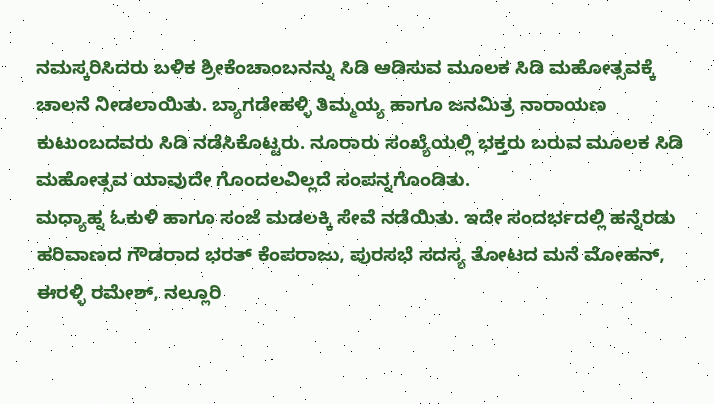ನಮಸ್ಕರಿಸಿದರು ಬಳಿಕ ಶ್ರೀಕೆಂಚಾಂಬನನ್ನು ಸಿಡಿ ಆಡಿಸುವ ಮೂಲಕ ಸಿಡಿ ಮಹೋತ್ಸವಕ್ಕೆ ಚಾಲನೆ ನೀಡಲಾಯಿತು. ಬ್ಯಾಗಡೇಹಳ್ಳಿ ತಿಮ್ಮಯ್ಯ ಹಾಗೂ ಜನಮಿತ್ರ ನಾರಾಯಣ ಕುಟುಂಬದವರು ಸಿಡಿ ನಡೆಸಿಕೊಟ್ಟರು. ನೂರಾರು ಸಂಖ್ಯೆಯಲ್ಲಿ ಭಕ್ತರು ಬರುವ ಮೂಲಕ ಸಿಡಿ ಮಹೋತ್ಸವ ಯಾವುದೇ ಗೊಂದಲವಿಲ್ಲದೆ ಸಂಪನ್ನಗೊಂಡಿತು.
ಮಧ್ಯಾಹ್ನ ಓಕುಳಿ ಹಾಗೂ ಸಂಜೆ ಮಡಲಕ್ಕಿ ಸೇವೆ ನಡೆಯಿತು. ಇದೇ ಸಂದರ್ಭದಲ್ಲಿ ಹನ್ನೆರಡು ಹರಿವಾಣದ ಗೌಡರಾದ ಭರತ್ ಕೆಂಪರಾಜು, ಪುರಸಭೆ ಸದಸ್ಯ ತೋಟದ ಮನೆ ಮೋಹನ್, ಈರಳ್ಳಿ ರಮೇಶ್, ನಲ್ಲೂರಿ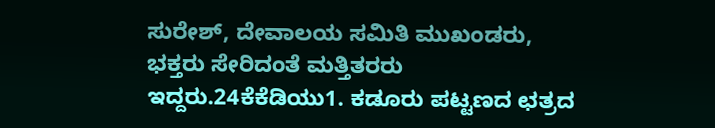ಸುರೇಶ್, ದೇವಾಲಯ ಸಮಿತಿ ಮುಖಂಡರು, ಭಕ್ತರು ಸೇರಿದಂತೆ ಮತ್ತಿತರರು ಇದ್ದರು.24ಕೆಕೆಡಿಯು1. ಕಡೂರು ಪಟ್ಟಣದ ಛತ್ರದ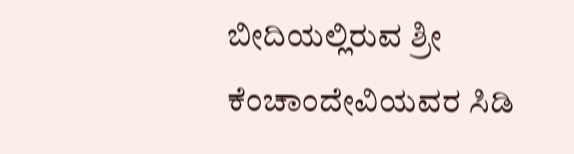ಬೀದಿಯಲ್ಲಿರುವ ಶ್ರೀ ಕೆಂಚಾಂದೇವಿಯವರ ಸಿಡಿ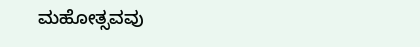ಮಹೋತ್ಸವವು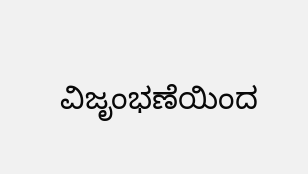ವಿಜೃಂಭಣೆಯಿಂದ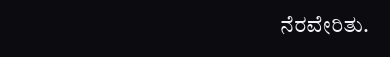ನೆರವೇರಿತು.